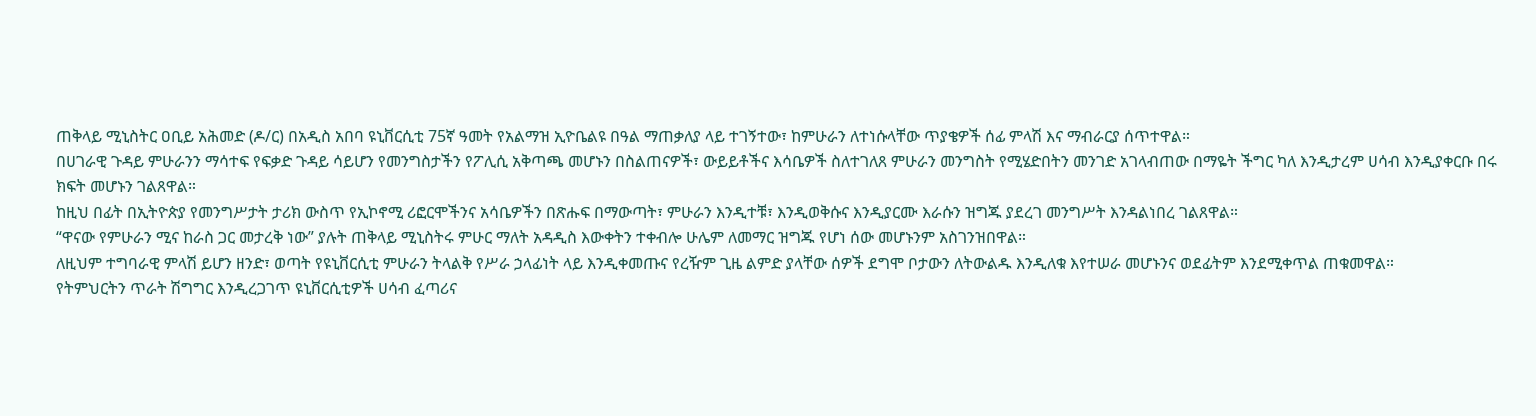ጠቅላይ ሚኒስትር ዐቢይ አሕመድ (ዶ/ር) በአዲስ አበባ ዩኒቨርሲቲ 75ኛ ዓመት የአልማዝ ኢዮቤልዩ በዓል ማጠቃለያ ላይ ተገኝተው፣ ከምሁራን ለተነሱላቸው ጥያቄዎች ሰፊ ምላሽ እና ማብራርያ ሰጥተዋል።
በሀገራዊ ጉዳይ ምሁራንን ማሳተፍ የፍቃድ ጉዳይ ሳይሆን የመንግስታችን የፖሊሲ አቅጣጫ መሆኑን በስልጠናዎች፣ ውይይቶችና እሳቤዎች ስለተገለጸ ምሁራን መንግስት የሚሄድበትን መንገድ አገላብጠው በማዬት ችግር ካለ እንዲታረም ሀሳብ እንዲያቀርቡ በሩ ክፍት መሆኑን ገልጸዋል።
ከዚህ በፊት በኢትዮጵያ የመንግሥታት ታሪክ ውስጥ የኢኮኖሚ ሪፎርሞችንና አሳቤዎችን በጽሑፍ በማውጣት፣ ምሁራን እንዲተቹ፣ እንዲወቅሱና እንዲያርሙ እራሱን ዝግጁ ያደረገ መንግሥት እንዳልነበረ ገልጸዋል።
“ዋናው የምሁራን ሚና ከራስ ጋር መታረቅ ነው” ያሉት ጠቅላይ ሚኒስትሩ ምሁር ማለት አዳዲስ እውቀትን ተቀብሎ ሁሌም ለመማር ዝግጁ የሆነ ሰው መሆኑንም አስገንዝበዋል።
ለዚህም ተግባራዊ ምላሽ ይሆን ዘንድ፣ ወጣት የዩኒቨርሲቲ ምሁራን ትላልቅ የሥራ ኃላፊነት ላይ እንዲቀመጡና የረዥም ጊዜ ልምድ ያላቸው ሰዎች ደግሞ ቦታውን ለትውልዱ እንዲለቁ እየተሠራ መሆኑንና ወደፊትም እንደሚቀጥል ጠቁመዋል።
የትምህርትን ጥራት ሽግግር እንዲረጋገጥ ዩኒቨርሲቲዎች ሀሳብ ፈጣሪና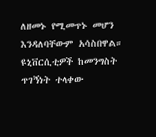ለዘመኑ የሚመጥኑ መሆን እንዳለባቸውም አሳስበዋል።
ዩኒቨርሲቲዎች ከመንግስት ጥገኝነት ተላቀው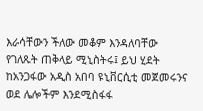እራሳቸውን ችለው መቆም እንዳለባቸው የገለጹት ጠቅላይ ሚኒስትሩ፤ ይህ ሂደት ከአንጋፋው አዲስ አበባ ዩኒቨርሲቲ መጀመሩንና ወደ ሌሎችም እንደሚስፋፋ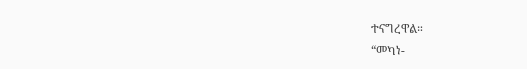ተናግረዋል።
“መካነ-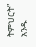ትምህርት” አንዱ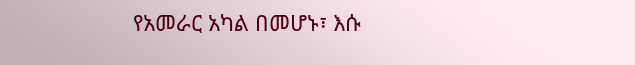የአመራር አካል በመሆኑ፣ እሱ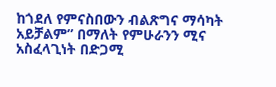ከጎደለ የምናስበውን ብልጽግና ማሳካት አይቻልም” በማለት የምሁራንን ሚና አስፈላጊነት በድጋሚ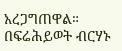አረጋግጠዋል።
በፍሬሕይወት ብርሃኑ